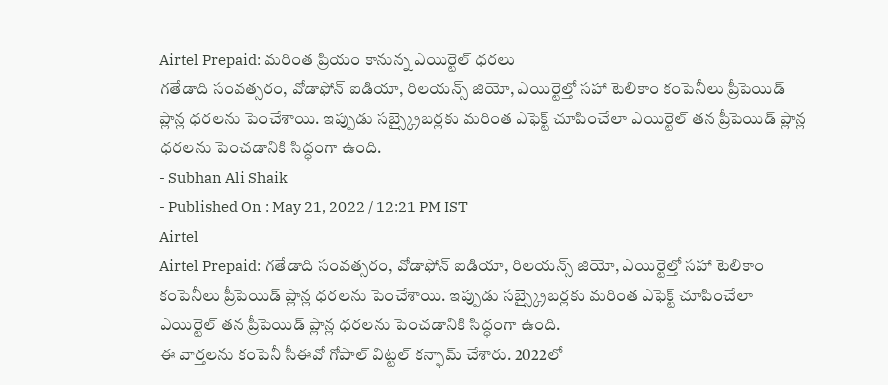Airtel Prepaid: మరింత ప్రియం కానున్న ఎయిర్టెల్ ధరలు
గతేడాది సంవత్సరం, వోడాఫోన్ ఐడియా, రిలయన్స్ జియో, ఎయిర్టెల్తో సహా టెలికాం కంపెనీలు ప్రీపెయిడ్ ప్లాన్ల ధరలను పెంచేశాయి. ఇప్పుడు సబ్స్క్రైబర్లకు మరింత ఎఫెక్ట్ చూపించేలా ఎయిర్టెల్ తన ప్రీపెయిడ్ ప్లాన్ల ధరలను పెంచడానికి సిద్ధంగా ఉంది.
- Subhan Ali Shaik
- Published On : May 21, 2022 / 12:21 PM IST
Airtel
Airtel Prepaid: గతేడాది సంవత్సరం, వోడాఫోన్ ఐడియా, రిలయన్స్ జియో, ఎయిర్టెల్తో సహా టెలికాం కంపెనీలు ప్రీపెయిడ్ ప్లాన్ల ధరలను పెంచేశాయి. ఇప్పుడు సబ్స్క్రైబర్లకు మరింత ఎఫెక్ట్ చూపించేలా ఎయిర్టెల్ తన ప్రీపెయిడ్ ప్లాన్ల ధరలను పెంచడానికి సిద్ధంగా ఉంది.
ఈ వార్తలను కంపెనీ సీఈవో గోపాల్ విట్టల్ కన్ఫామ్ చేశారు. 2022లో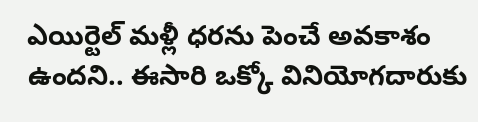ఎయిర్టెల్ మళ్లీ ధరను పెంచే అవకాశం ఉందని.. ఈసారి ఒక్కో వినియోగదారుకు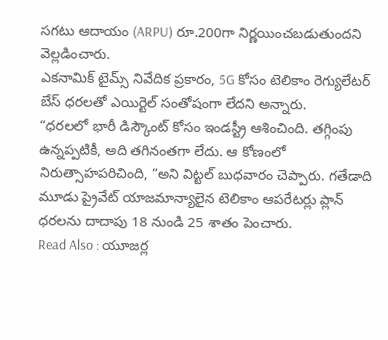సగటు ఆదాయం (ARPU) రూ.200గా నిర్ణయించబడుతుందని వెల్లడించారు.
ఎకనామిక్ టైమ్స్ నివేదిక ప్రకారం, 5G కోసం టెలికాం రెగ్యులేటర్ బేస్ ధరలతో ఎయిర్టెల్ సంతోషంగా లేదని అన్నారు.
“ధరలలో భారీ డిస్కౌంట్ కోసం ఇండస్ట్రీ ఆశించింది. తగ్గింపు ఉన్నప్పటికీ, అది తగినంతగా లేదు. ఆ కోణంలో నిరుత్సాహపరిచింది, ”అని విట్టల్ బుధవారం చెప్పారు. గతేడాది మూడు ప్రైవేట్ యాజమాన్యాలైన టెలికాం ఆపరేటర్లు ప్లాన్ ధరలను దాదాపు 18 నుండి 25 శాతం పెంచారు.
Read Also : యూజర్ల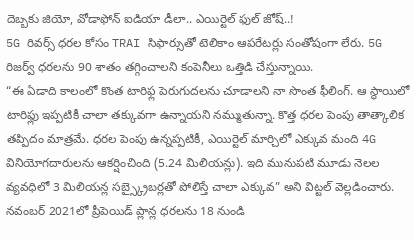దెబ్బకు జియో, వోడాఫోన్ ఐడియా డీలా.. ఎయిర్టెల్ ఫుల్ జోష్..!
5G రివర్స్ ధరల కోసం TRAI సిఫార్సుతో టెలికాం ఆపరేటర్లు సంతోషంగా లేరు. 5G రిజర్వ్ ధరలను 90 శాతం తగ్గించాలని కంపెనీలు ఒత్తిడి చేస్తున్నాయి.
“ఈ ఏడాది కాలంలో కొంత టారిఫ్ల పెరుగుదలను చూడాలని నా సొంత ఫీలింగ్. ఆ స్థాయిలో టారిఫ్లు ఇప్పటికీ చాలా తక్కువగా ఉన్నాయని నమ్ముతున్నా. కొత్త ధరల పెంపు తాత్కాలిక తప్పిదం మాత్రమే. ధరల పెంపు ఉన్నప్పటికీ, ఎయిర్టెల్ మార్చిలో ఎక్కువ మంది 4G వినియోగదారులను ఆకర్షించింది (5.24 మిలియన్లు). ఇది మునుపటి మూడు నెలల వ్యవధిలో 3 మిలియన్ల సబ్స్క్రైబర్లతో పోలిస్తే చాలా ఎక్కువ” అని విట్టల్ వెల్లడించారు.
నవంబర్ 2021లో ప్రీపెయిడ్ ప్లాన్ల ధరలను 18 నుండి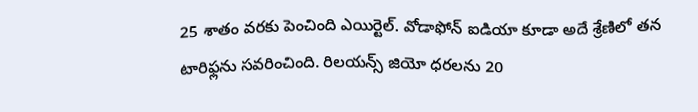25 శాతం వరకు పెంచింది ఎయిర్టెల్. వోడాఫోన్ ఐడియా కూడా అదే శ్రేణిలో తన టారిఫ్లను సవరించింది. రిలయన్స్ జియో ధరలను 20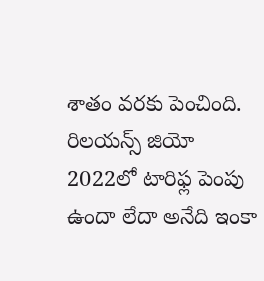శాతం వరకు పెంచింది. రిలయన్స్ జియో 2022లో టారిఫ్ల పెంపు ఉందా లేదా అనేది ఇంకా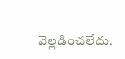వెల్లడించలేదు.